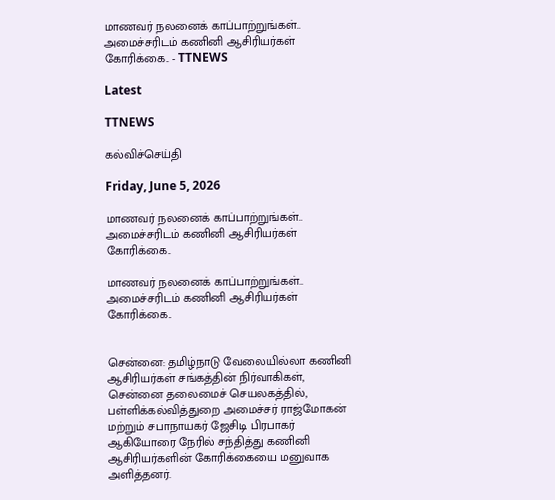மாணவர் நலனைக் காப்பாற்றுங்கள்.. அமைச்சரிடம் கணினி ஆசிரியர்கள் கோரிக்கை.. - TTNEWS

Latest

TTNEWS

கல்விச்செய்தி

Friday, June 5, 2026

மாணவர் நலனைக் காப்பாற்றுங்கள்.. அமைச்சரிடம் கணினி ஆசிரியர்கள் கோரிக்கை..

மாணவர் நலனைக் காப்பாற்றுங்கள்.. அமைச்சரிடம் கணினி ஆசிரியர்கள் கோரிக்கை..


சென்னை: தமிழ்நாடு வேலையில்லா கணினி ஆசிரியர்கள் சங்கத்தின் நிர்வாகிகள், சென்னை தலைமைச் செயலகத்தில், பள்ளிக்கல்வித்துறை அமைச்சர் ராஜ்மோகன் மற்றும் சபாநாயகர் ஜேசிடி பிரபாகர் ஆகியோரை நேரில் சந்தித்து கணினி ஆசிரியர்களின் கோரிக்கையை மனுவாக அளித்தனர்.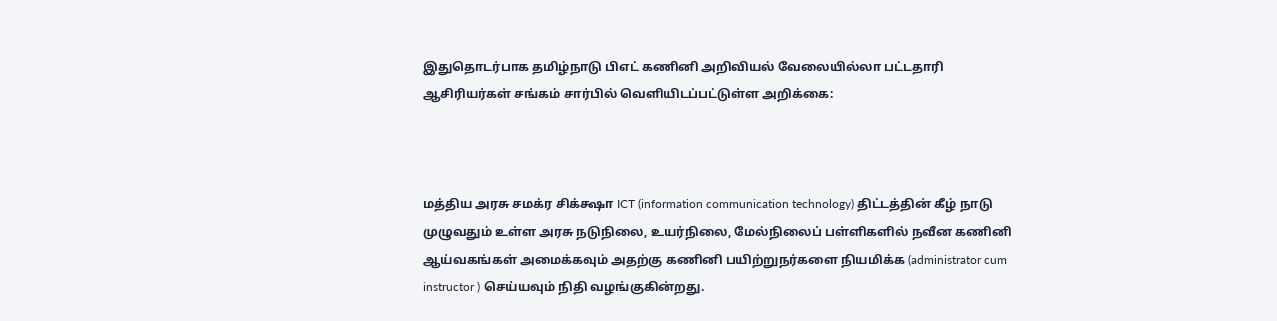இதுதொடர்பாக தமிழ்நாடு பிஎட் கணினி அறிவியல் வேலையில்லா பட்டதாரி ஆசிரியர்கள் சங்கம் சார்பில் வெளியிடப்பட்டுள்ள அறிக்கை:



மத்திய அரசு சமக்ர சிக்க்ஷா ‌ICT (information communication technology) திட்டத்தின் கீழ் நாடு முழுவதும் உள்ள அரசு நடுநிலை, உயர்நிலை, மேல்நிலைப் பள்ளிகளில் நவீன கணினி ஆய்வகங்கள் அமைக்கவும் அதற்கு கணினி பயிற்றுநர்களை நியமிக்க (administrator cum instructor ) செய்யவும் நிதி வழங்குகின்றது.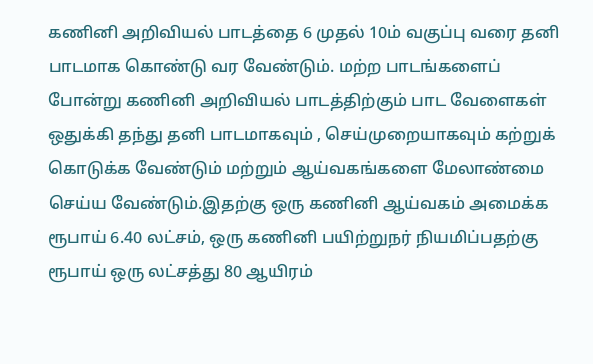கணினி அறிவியல் பாடத்தை 6 முதல் 10ம் வகுப்பு வரை தனி பாடமாக கொண்டு வர வேண்டும். மற்ற பாடங்களைப் போன்று கணினி அறிவியல் பாடத்திற்கும் பாட வேளைகள் ஒதுக்கி தந்து தனி பாடமாகவும் , செய்முறையாகவும் கற்றுக் கொடுக்க வேண்டும் மற்றும் ஆய்வகங்களை மேலாண்மை செய்ய வேண்டும்.இதற்கு ஒரு கணினி ஆய்வகம் அமைக்க ரூபாய் 6.40 லட்சம், ஒரு கணினி பயிற்றுநர் நியமிப்பதற்கு ரூபாய் ஒரு லட்சத்து 80 ஆயிரம்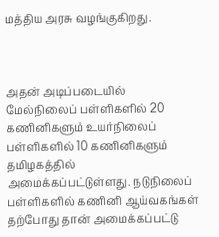மத்திய அரசு வழங்குகிறது.



அதன் அடிப்படையில் மேல்நிலைப் பள்ளிகளில் 20 கணினிகளும் உயர்நிலைப் பள்ளிகளில் 10 கணினிகளும் தமிழகத்தில் அமைக்கப்பட்டுள்ளது. நடுநிலைப் பள்ளிகளில் கணினி ஆய்வகங்கள் தற்போது தான் அமைக்கப்பட்டு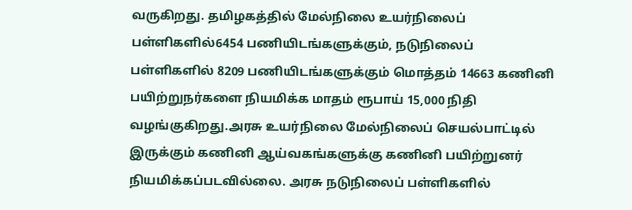வருகிறது. தமிழகத்தில் மேல்நிலை உயர்நிலைப் பள்ளிகளில்6454 பணியிடங்களுக்கும், நடுநிலைப் பள்ளிகளில் 8209 பணியிடங்களுக்கும் மொத்தம் 14663 கணினி பயிற்றுநர்களை நியமிக்க மாதம் ரூபாய் 15,000 நிதி வழங்குகிறது.அரசு உயர்நிலை மேல்நிலைப் செயல்பாட்டில் இருக்கும் கணினி ஆய்வகங்களுக்கு கணினி பயிற்றுனர் நியமிக்கப்படவில்லை. அரசு நடுநிலைப் பள்ளிகளில்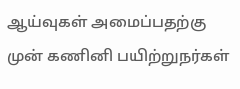ஆய்வுகள் அமைப்பதற்கு முன் கணினி பயிற்றுநர்கள்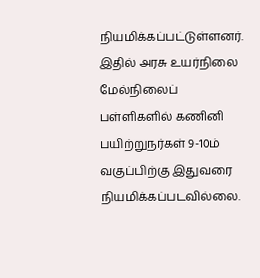நியமிக்கப்பட்டுள்ளனர். இதில் அரசு உயர்நிலை மேல்நிலைப் பள்ளிகளில் கணினி பயிற்றுநர்கள் 9-10ம் வகுப்பிற்கு இதுவரை நியமிக்கப்படவில்லை.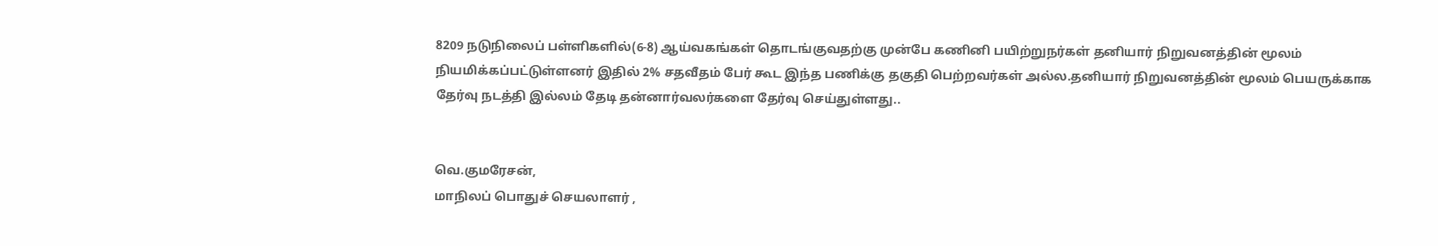8209 நடுநிலைப் பள்ளிகளில்(6-8) ஆய்வகங்கள் தொடங்குவதற்கு முன்பே கணினி பயிற்றுநர்கள் தனியார் நிறுவனத்தின் மூலம் நியமிக்கப்பட்டுள்ளனர் இதில் 2% சதவீதம் பேர் கூட இந்த பணிக்கு தகுதி பெற்றவர்கள் அல்ல.தனியார் நிறுவனத்தின் மூலம் பெயருக்காக தேர்வு நடத்தி இல்லம் தேடி தன்னார்வலர்களை தேர்வு செய்துள்ளது..


வெ.குமரேசன்,
மாநிலப் பொதுச் செயலாளர் ,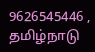9626545446 ,
தமிழ்நாடு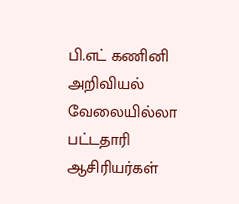பி.எட் கணினி அறிவியல் வேலையில்லா பட்டதாரி ஆசிரியர்கள்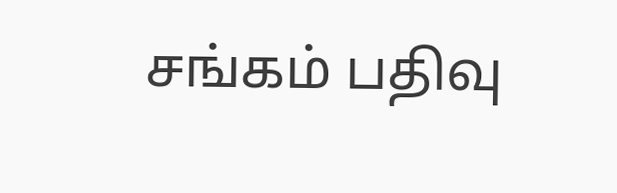சங்கம் பதிவு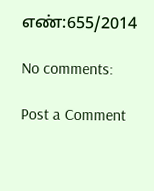எண்:655/2014

No comments:

Post a Comment